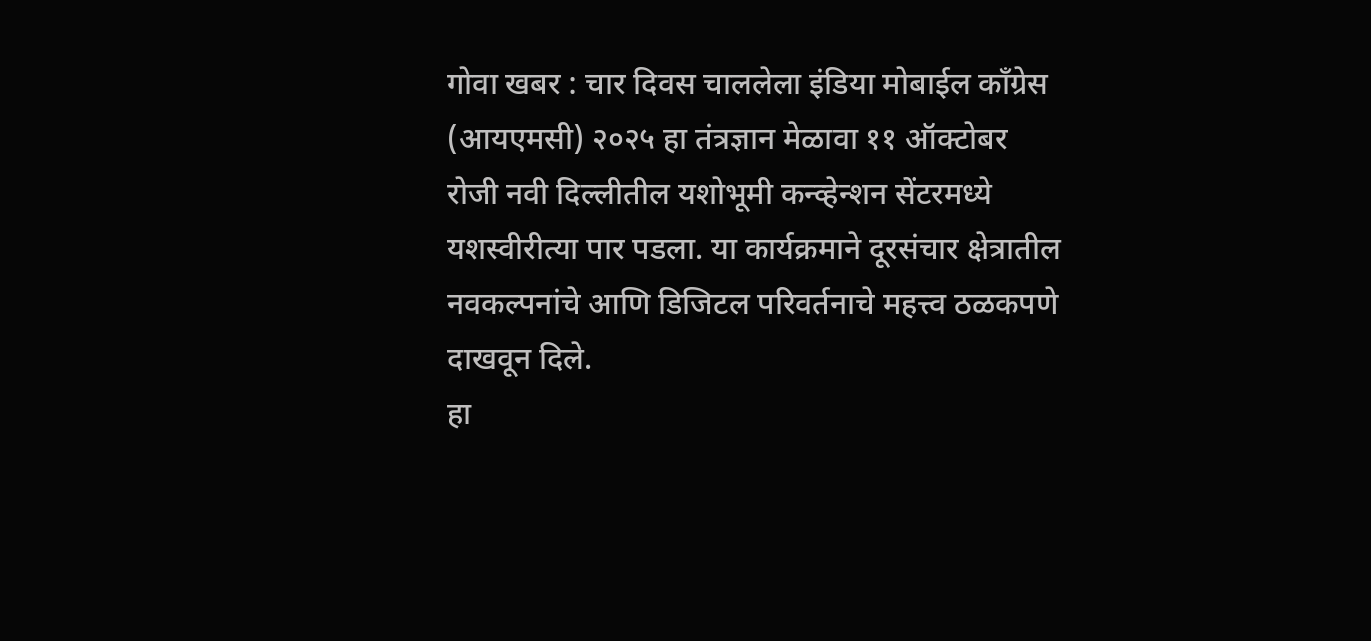गोवा खबर : चार दिवस चाललेला इंडिया मोबाईल काँग्रेस (आयएमसी) २०२५ हा तंत्रज्ञान मेळावा ११ ऑक्टोबर रोजी नवी दिल्लीतील यशोभूमी कन्व्हेन्शन सेंटरमध्ये यशस्वीरीत्या पार पडला. या कार्यक्रमाने दूरसंचार क्षेत्रातील नवकल्पनांचे आणि डिजिटल परिवर्तनाचे महत्त्व ठळकपणे दाखवून दिले.
हा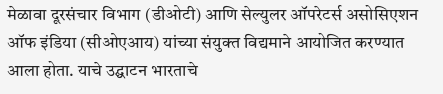मेळावा दूरसंचार विभाग (डीओटी) आणि सेल्युलर ऑपरेटर्स असोसिएशन ऑफ इंडिया (सीओएआय) यांच्या संयुक्त विद्यमाने आयोजित करण्यात आला होता. याचे उद्घाटन भारताचे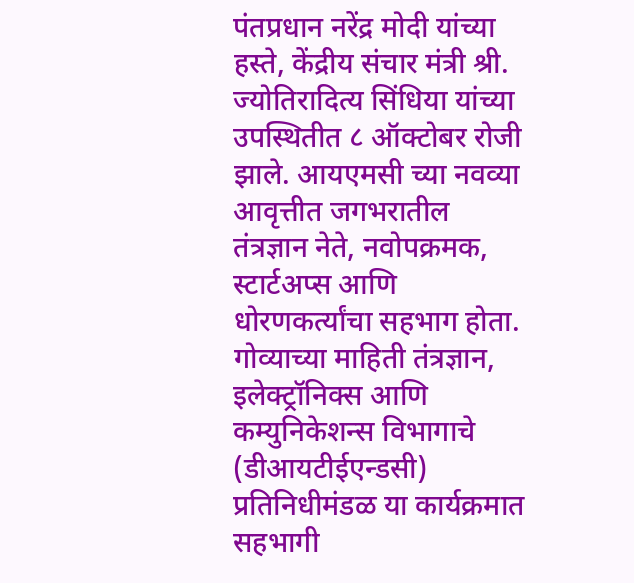पंतप्रधान नरेंद्र मोदी यांच्या हस्ते, केंद्रीय संचार मंत्री श्री. ज्योतिरादित्य सिंधिया यांच्या उपस्थितीत ८ ऑक्टोबर रोजी झाले. आयएमसी च्या नवव्या आवृत्तीत जगभरातील तंत्रज्ञान नेते, नवोपक्रमक, स्टार्टअप्स आणि धोरणकर्त्यांचा सहभाग होता.
गोव्याच्या माहिती तंत्रज्ञान, इलेक्ट्रॉनिक्स आणि कम्युनिकेशन्स विभागाचे (डीआयटीईएन्डसी) प्रतिनिधीमंडळ या कार्यक्रमात सहभागी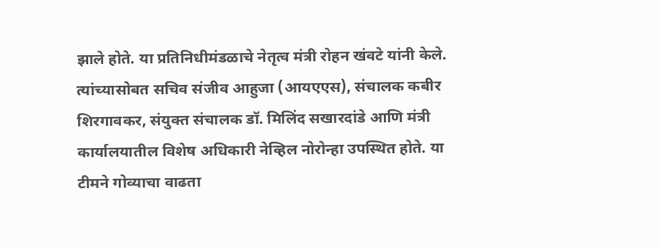झाले होते. या प्रतिनिधीमंडळाचे नेतृत्व मंत्री रोहन खंवटे यांनी केले. त्यांच्यासोबत सचिव संजीव आहुजा (आयएएस), संचालक कबीर शिरगावकर, संयुक्त संचालक डॉ. मिलिंद सखारदांडे आणि मंत्री कार्यालयातील विशेष अधिकारी नेव्हिल नोरोन्हा उपस्थित होते. या टीमने गोव्याचा वाढता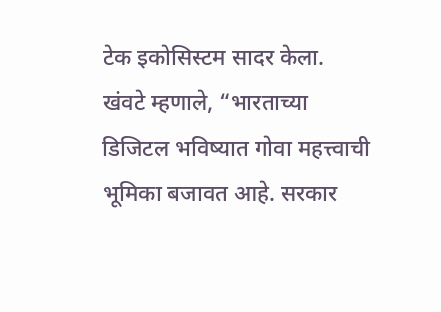टेक इकोसिस्टम सादर केला.
खंवटे म्हणाले, “भारताच्या डिजिटल भविष्यात गोवा महत्त्वाची भूमिका बजावत आहे. सरकार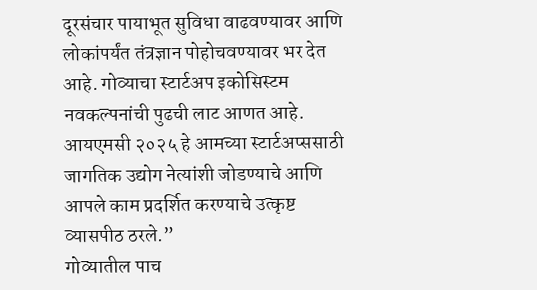दूरसंचार पायाभूत सुविधा वाढवण्यावर आणि लोकांपर्यंत तंत्रज्ञान पोहोचवण्यावर भर देत आहे. गोव्याचा स्टार्टअप इकोसिस्टम नवकल्पनांची पुढची लाट आणत आहे. आयएमसी २०२५ हे आमच्या स्टार्टअप्ससाठी जागतिक उद्योग नेत्यांशी जोडण्याचे आणि आपले काम प्रदर्शित करण्याचे उत्कृष्ट व्यासपीठ ठरले.”
गोव्यातील पाच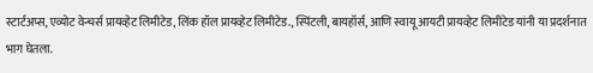स्टार्टअप्स, एव्योट वेन्चर्स प्रायव्हेट लिमीटेड, लिंक हॉल प्रायव्हेट लिमीटेड., स्पिंटली, बायहॉर्स, आणि स्वायू आयटी प्रायव्हेट लिमीटेड यांनी या प्रदर्शनात भाग घेतला.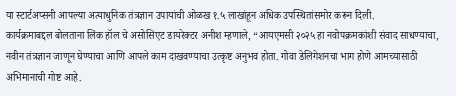या स्टार्टअप्सनी आपल्या अत्याधुनिक तंत्रज्ञान उपायांची ओळख १.५ लाखांहून अधिक उपस्थितांसमोर करून दिली.
कार्यक्रमाबद्दल बोलताना लिंक हॉल चे असोसिएट डायरेक्टर अनीश म्हणाले, “आयएमसी २०२५ हा नवोपक्रमकांशी संवाद साधण्याचा, नवीन तंत्रज्ञान जाणून घेण्याचा आणि आपले काम दाखवण्याचा उत्कृष्ट अनुभव होता. गोवा डेलिगेशनचा भाग होणे आमच्यासाठी अभिमानाची गोष्ट आहे.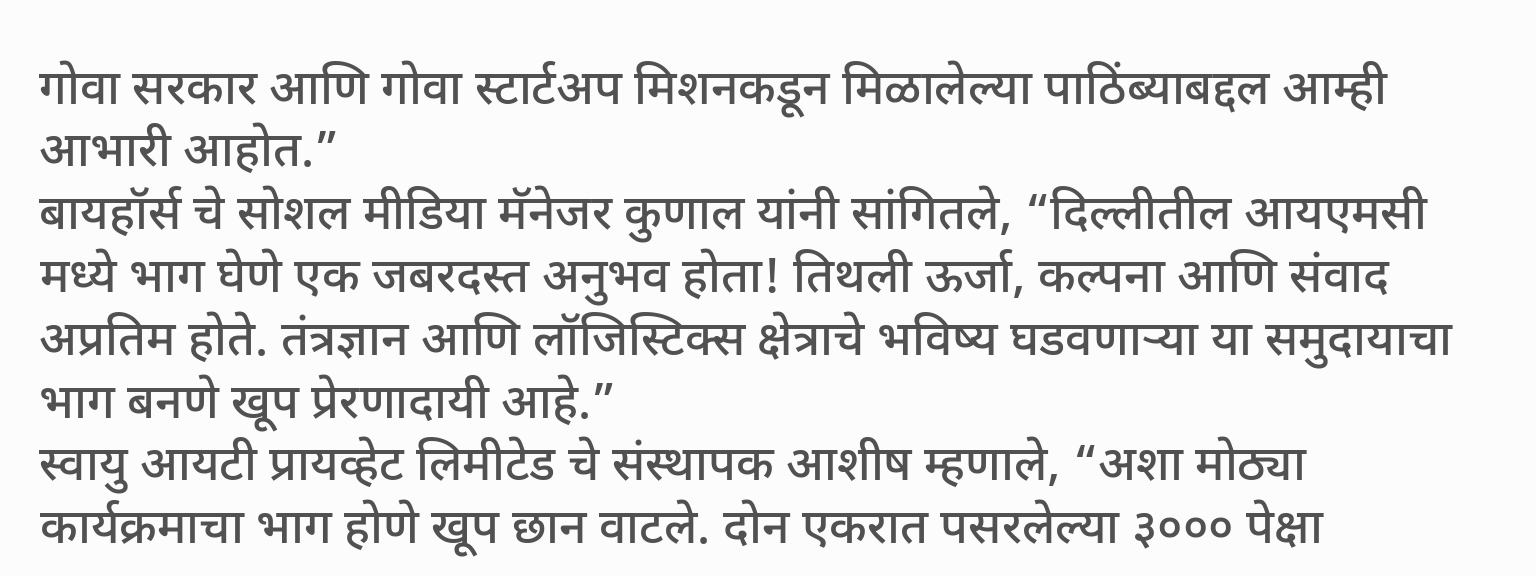गोवा सरकार आणि गोवा स्टार्टअप मिशनकडून मिळालेल्या पाठिंब्याबद्दल आम्ही आभारी आहोत.”
बायहॉर्स चे सोशल मीडिया मॅनेजर कुणाल यांनी सांगितले, “दिल्लीतील आयएमसी मध्ये भाग घेणे एक जबरदस्त अनुभव होता! तिथली ऊर्जा, कल्पना आणि संवाद अप्रतिम होते. तंत्रज्ञान आणि लॉजिस्टिक्स क्षेत्राचे भविष्य घडवणाऱ्या या समुदायाचा भाग बनणे खूप प्रेरणादायी आहे.”
स्वायु आयटी प्रायव्हेट लिमीटेड चे संस्थापक आशीष म्हणाले, “अशा मोठ्या कार्यक्रमाचा भाग होणे खूप छान वाटले. दोन एकरात पसरलेल्या ३००० पेक्षा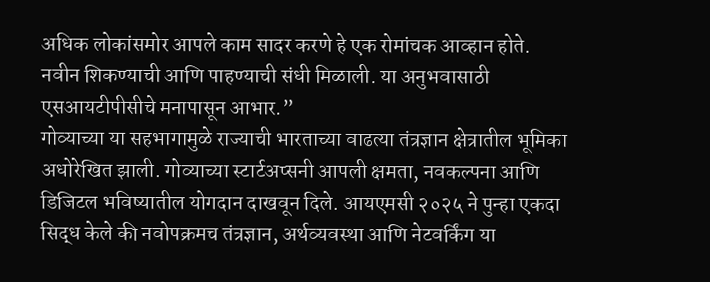अधिक लोकांसमोर आपले काम सादर करणे हे एक रोमांचक आव्हान होते. नवीन शिकण्याची आणि पाहण्याची संधी मिळाली. या अनुभवासाठी एसआयटीपीसीचे मनापासून आभार.”
गोव्याच्या या सहभागामुळे राज्याची भारताच्या वाढत्या तंत्रज्ञान क्षेत्रातील भूमिका अधोरेखित झाली. गोव्याच्या स्टार्टअप्सनी आपली क्षमता, नवकल्पना आणि डिजिटल भविष्यातील योगदान दाखवून दिले. आयएमसी २०२५ ने पुन्हा एकदा सिद्ध केले की नवोपक्रमच तंत्रज्ञान, अर्थव्यवस्था आणि नेटवर्किंग या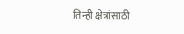तिन्ही क्षेत्रांसाठी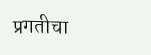प्रगतीचा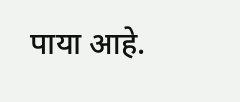पाया आहे.